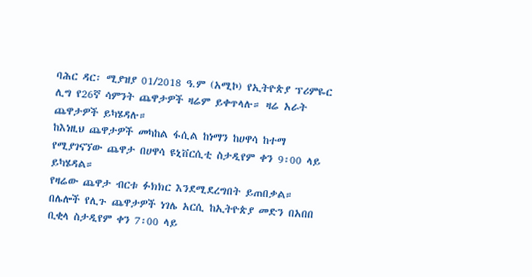ባሕር ዳር፡ ሚያዝያ 01/2018 ዓ.ም (አሚኮ) የኢትዮጵያ ፕሪምዬር ሊግ የ26ኛ ሳምንት ጨዋታዎች ዛሬም ይቀጥላሉ። ዛሬ አራት ጨዋታዎች ይካሄዳሉ።
ከእነዚህ ጨዋታዎች መካከል ፋሲል ከነማን ከሀዋሳ ከተማ የሚያገናኘው ጨዋታ በሀዋሳ ዩኒቨርሲቲ ስታዲየም ቀን 9፡00 ላይ ይካሄዳል።
የዛሬው ጨዋታ ብርቱ ፉክክር እንደሚደረግበት ይጠበቃል።
በሌሎች የሊጉ ጨዋታዎች ነገሌ አርሲ ከኢትዮጵያ መድን በአበበ ቢቂላ ስታዲየም ቀን 7፡00 ላይ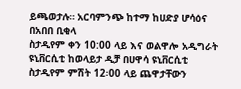ይጫወታሉ። አርባምንጭ ከተማ ከሀድያ ሆሳዕና በአበበ ቢቂላ
ስታዲየም ቀን 10:00 ላይ እና ወልዋሎ አዲግራት ዩኒቨርሲቲ ከወላይታ ዲቻ በሀዋሳ ዩኒቨርሲቲ ስታዲየም ምሽት 12፡00 ላይ ጨዋታቸውን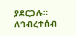ያደርጋሉ።
ለኅብረተሰብ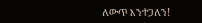ለውጥ እንተጋለን!